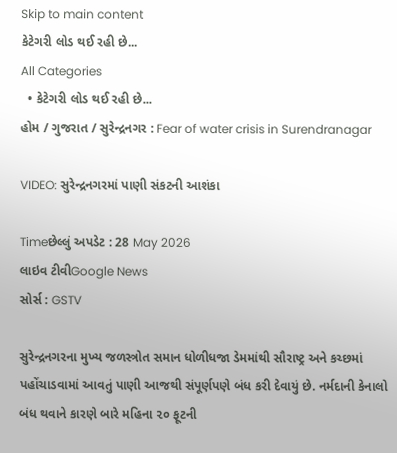Skip to main content
કેટેગરી લોડ થઈ રહી છે...
All Categories
  • કેટેગરી લોડ થઈ રહી છે...
હોમ / ગુજરાત / સુરેન્દ્રનગર : Fear of water crisis in Surendranagar

VIDEO: સુરેન્દ્રનગરમાં પાણી સંકટની આશંકા

Timeછેલ્લું અપડેટ : 28 May 2026
લાઇવ ટીવીGoogle News
સોર્સ : GSTV

સુરેન્દ્રનગરના મુખ્ય જળસ્ત્રોત સમાન ધોળીધજા ડેમમાંથી સૌરાષ્ટ્ર અને કચ્છમાં પહોંચાડવામાં આવતું પાણી આજથી સંપૂર્ણપણે બંધ કરી દેવાયું છે. નર્મદાની કેનાલો બંધ થવાને કારણે બારે મહિના ૨૦ ફૂટની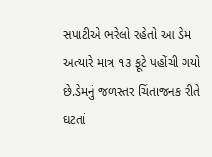સપાટીએ ભરેલો રહેતો આ ડેમ અત્યારે માત્ર ૧૩ ફૂટે પહોંચી ગયો છે.ડેમનું જળસ્તર ચિંતાજનક રીતે ઘટતાં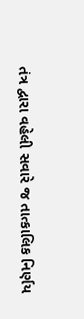તંત્ર દ્વારા વહેલી સવારે જ તાત્કાલિક નિર્ણય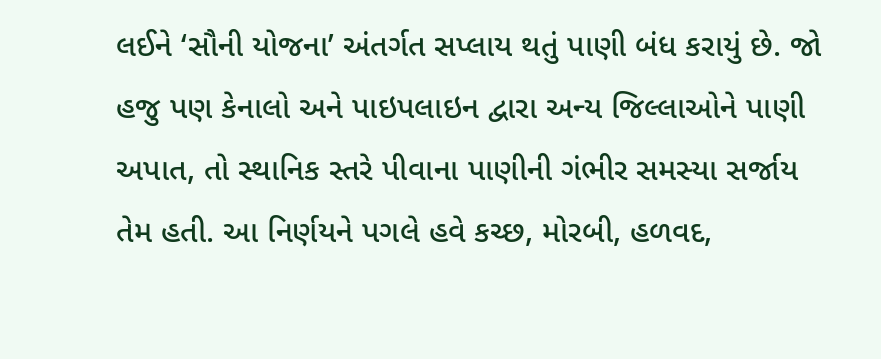લઈને ‘સૌની યોજના’ અંતર્ગત સપ્લાય થતું પાણી બંધ કરાયું છે. જો હજુ પણ કેનાલો અને પાઇપલાઇન દ્વારા અન્ય જિલ્લાઓને પાણી અપાત, તો સ્થાનિક સ્તરે પીવાના પાણીની ગંભીર સમસ્યા સર્જાય તેમ હતી. આ નિર્ણયને પગલે હવે કચ્છ, મોરબી, હળવદ,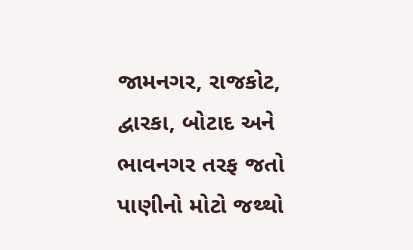જામનગર, રાજકોટ, દ્વારકા, બોટાદ અને ભાવનગર તરફ જતો પાણીનો મોટો જથ્થો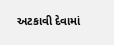અટકાવી દેવામાં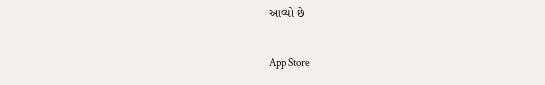આવ્યો છે

App Store